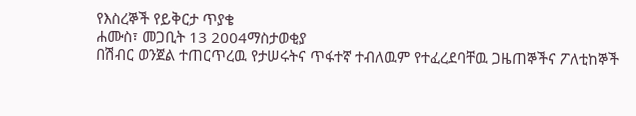የእስረኞች የይቅርታ ጥያቄ
ሐሙስ፣ መጋቢት 13 2004ማስታወቂያ
በሽብር ወንጀል ተጠርጥረዉ የታሠሩትና ጥፋተኛ ተብለዉም የተፈረደባቸዉ ጋዜጠኞችና ፖለቲከኞች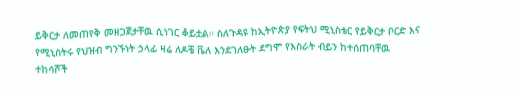ይቅርታ ለመጠየቅ መዘጋጀታቸዉ ሲነገር ቆይቷል። ስለጉዳዩ ከኢትዮጵያ የፍትህ ሚኒስቴር የይቅርታ ቦርድ እና የሚኒስትሩ የህዝብ ግንኙነት ኃላፊ ዛሬ ለዶቼ ቬለ እንደገለፁት ደግሞ የእስራት ብይን ከተሰጠባቸዉ ተከሳሾች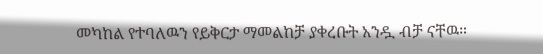መካከል የተባለዉን የይቅርታ ማመልከቻ ያቀረቡት አንዷ ብቻ ናቸዉ።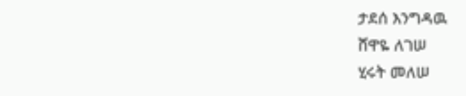ታደሰ እንግዳዉ
ሸዋዬ ለገሠ
ሂሩት መለሠ